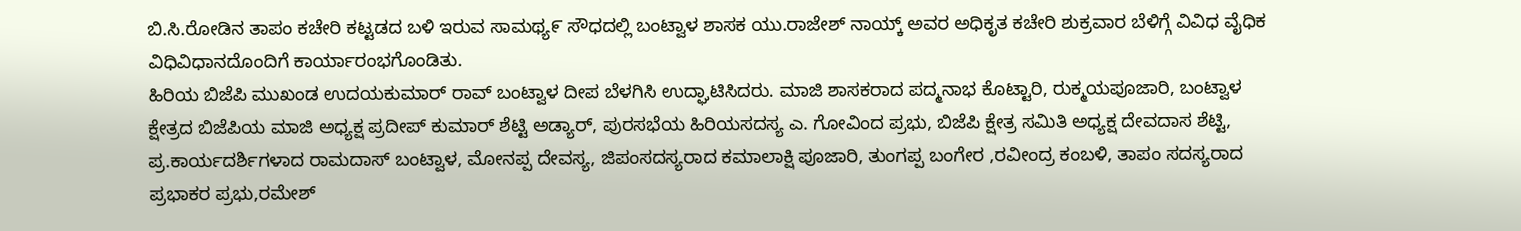ಬಿ.ಸಿ.ರೋಡಿನ ತಾಪಂ ಕಚೇರಿ ಕಟ್ಟಡದ ಬಳಿ ಇರುವ ಸಾಮಥ್ಯ೯ ಸೌಧದಲ್ಲಿ ಬಂಟ್ವಾಳ ಶಾಸಕ ಯು.ರಾಜೇಶ್ ನಾಯ್ಕ್ ಅವರ ಅಧಿಕೃತ ಕಚೇರಿ ಶುಕ್ರವಾರ ಬೆಳಿಗ್ಗೆ ವಿವಿಧ ವೈಧಿಕ ವಿಧಿವಿಧಾನದೊಂದಿಗೆ ಕಾರ್ಯಾರಂಭಗೊಂಡಿತು.
ಹಿರಿಯ ಬಿಜೆಪಿ ಮುಖಂಡ ಉದಯಕುಮಾರ್ ರಾವ್ ಬಂಟ್ವಾಳ ದೀಪ ಬೆಳಗಿಸಿ ಉದ್ಘಾಟಿಸಿದರು. ಮಾಜಿ ಶಾಸಕರಾದ ಪದ್ಮನಾಭ ಕೊಟ್ಟಾರಿ, ರುಕ್ಮಯಪೂಜಾರಿ, ಬಂಟ್ವಾಳ ಕ್ಷೇತ್ರದ ಬಿಜೆಪಿಯ ಮಾಜಿ ಅಧ್ಯಕ್ಷ ಪ್ರದೀಪ್ ಕುಮಾರ್ ಶೆಟ್ಟಿ ಅಡ್ಯಾರ್, ಪುರಸಭೆಯ ಹಿರಿಯಸದಸ್ಯ ಎ. ಗೋವಿಂದ ಪ್ರಭು, ಬಿಜೆಪಿ ಕ್ಷೇತ್ರ ಸಮಿತಿ ಅಧ್ಯಕ್ಷ ದೇವದಾಸ ಶೆಟ್ಟಿ, ಪ್ರ.ಕಾರ್ಯದರ್ಶಿಗಳಾದ ರಾಮದಾಸ್ ಬಂಟ್ವಾಳ, ಮೋನಪ್ಪ ದೇವಸ್ಯ, ಜಿಪಂಸದಸ್ಯರಾದ ಕಮಾಲಾಕ್ಷಿ ಪೂಜಾರಿ, ತುಂಗಪ್ಪ ಬಂಗೇರ ,ರವೀಂದ್ರ ಕಂಬಳಿ, ತಾಪಂ ಸದಸ್ಯರಾದ ಪ್ರಭಾಕರ ಪ್ರಭು,ರಮೇಶ್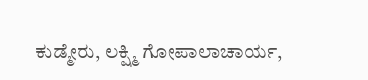ಕುಡ್ಮೇರು, ಲಕ್ಷ್ಮಿ ಗೋಪಾಲಾಚಾರ್ಯ,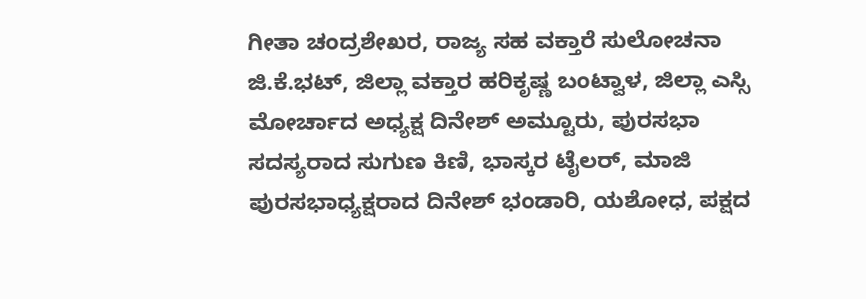ಗೀತಾ ಚಂದ್ರಶೇಖರ, ರಾಜ್ಯ ಸಹ ವಕ್ತಾರೆ ಸುಲೋಚನಾ ಜಿ.ಕೆ.ಭಟ್, ಜಿಲ್ಲಾ ವಕ್ತಾರ ಹರಿಕೃಷ್ಣ ಬಂಟ್ವಾಳ, ಜಿಲ್ಲಾ ಎಸ್ಸಿ ಮೋರ್ಚಾದ ಅಧ್ಯಕ್ಷ ದಿನೇಶ್ ಅಮ್ಟೂರು, ಪುರಸಭಾ ಸದಸ್ಯರಾದ ಸುಗುಣ ಕಿಣಿ, ಭಾಸ್ಕರ ಟೈಲರ್, ಮಾಜಿ ಪುರಸಭಾಧ್ಯಕ್ಷರಾದ ದಿನೇಶ್ ಭಂಡಾರಿ, ಯಶೋಧ, ಪಕ್ಷದ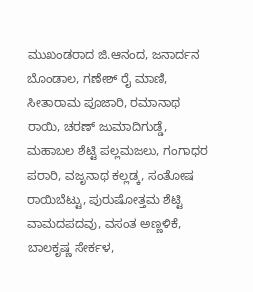ಮುಖಂಡರಾದ ಜಿ.ಆನಂದ, ಜನಾರ್ದನ ಬೊಂಡಾಲ, ಗಣೇಶ್ ರೈ ಮಾಣಿ, ಸೀತಾರಾಮ ಪೂಜಾರಿ, ರಮಾನಾಥ ರಾಯಿ, ಚರಣ್ ಜುಮಾದಿಗುಡ್ಡೆ, ಮಹಾಬಲ ಶೆಟ್ಟಿ ಪಲ್ಲಮಜಲು, ಗಂಗಾಧರ ಪರಾರಿ, ವಜೃನಾಥ ಕಲ್ಲಡ್ಕ, ಸಂತೋಷ ರಾಯಿಬೆಟ್ಟು, ಪುರುಷೋತ್ತಮ ಶೆಟ್ಟಿ ವಾಮದಪದವು, ವಸಂತ ಅಣ್ಣಳಿಕೆ, ಬಾಲಕೃಷ್ಣ ಸೇರ್ಕಳ,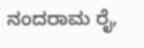ನಂದರಾಮ ರೈ,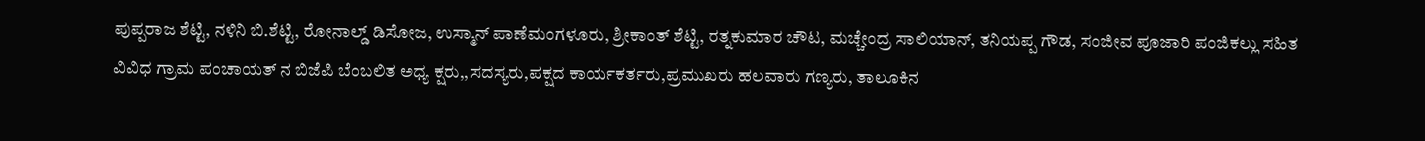ಪುಪ್ಪರಾಜ ಶೆಟ್ಟಿ, ನಳಿನಿ ಬಿ.ಶೆಟ್ಟಿ, ರೋನಾಲ್ಡ್ ಡಿಸೋಜ, ಉಸ್ಮಾನ್ ಪಾಣೆಮಂಗಳೂರು, ಶ್ರೀಕಾಂತ್ ಶೆಟ್ಟಿ, ರತ್ನಕುಮಾರ ಚೌಟ, ಮಚ್ಚೇಂದ್ರ ಸಾಲಿಯಾನ್, ತನಿಯಪ್ಪ ಗೌಡ, ಸಂಜೀವ ಪೂಜಾರಿ ಪಂಜಿಕಲ್ಲು ಸಹಿತ ವಿವಿಧ ಗ್ರಾಮ ಪಂಚಾಯತ್ ನ ಬಿಜೆಪಿ ಬೆಂಬಲಿತ ಅಧ್ಯ ಕ್ಷರು,,ಸದಸ್ಯರು,ಪಕ್ಷದ ಕಾರ್ಯಕರ್ತರು,ಪ್ರಮುಖರು ಹಲವಾರು ಗಣ್ಯರು, ತಾಲೂಕಿನ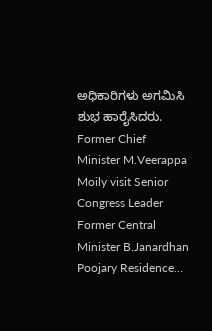ಅಧಿಕಾರಿಗಳು ಅಗಮಿಸಿ ಶುಭ ಹಾರೈಸಿದರು.
Former Chief Minister M.Veerappa Moily visit Senior Congress Leader Former Central Minister B.Janardhan Poojary Residence…